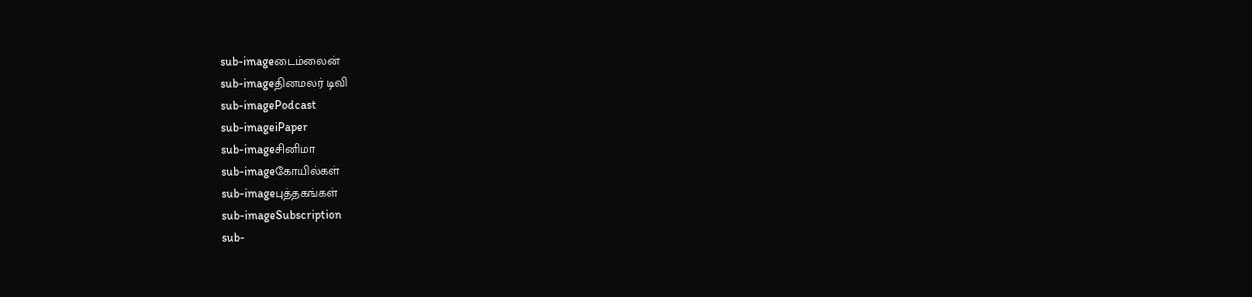sub-imageடைம்லைன்
sub-imageதினமலர் டிவி
sub-imagePodcast
sub-imageiPaper
sub-imageசினிமா
sub-imageகோயில்கள்
sub-imageபுத்தகங்கள்
sub-imageSubscription
sub-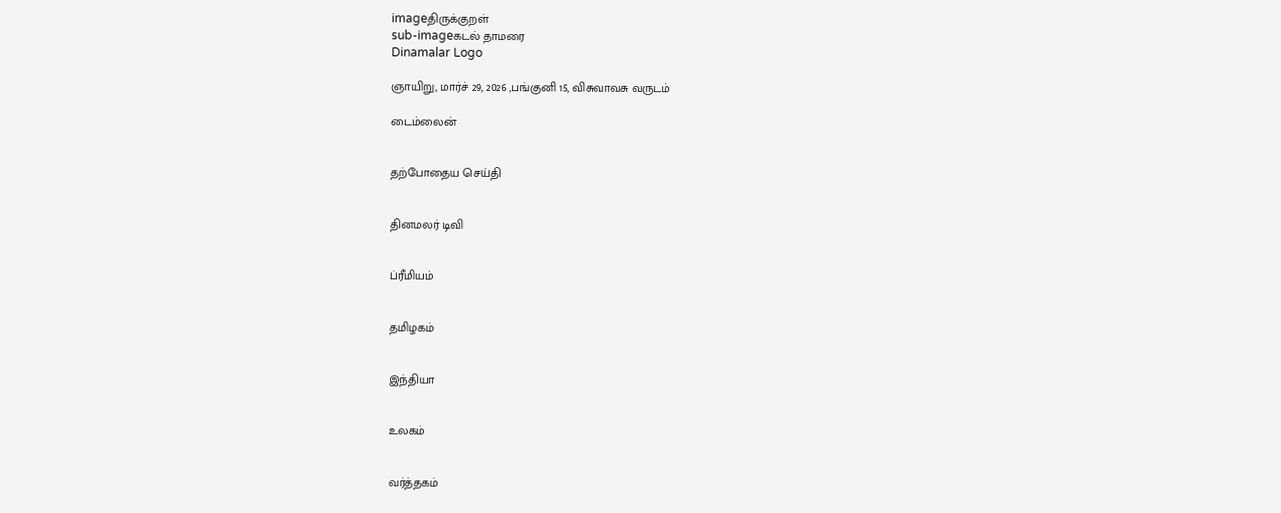imageதிருக்குறள்
sub-imageகடல் தாமரை
Dinamalar Logo

ஞாயிறு, மார்ச் 29, 2026 ,பங்குனி 15, விசுவாவசு வருடம்

டைம்லைன்


தற்போதைய செய்தி


தினமலர் டிவி


ப்ரீமியம்


தமிழகம்


இந்தியா


உலகம்


வர்த்தகம்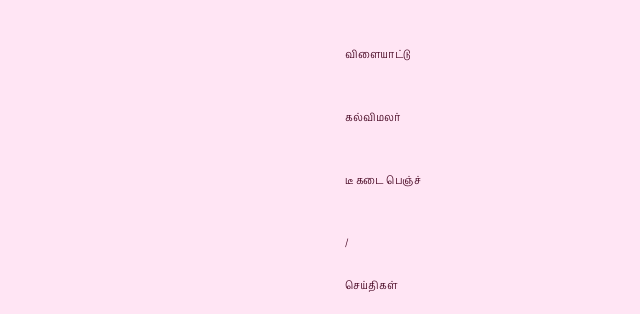விளையாட்டு


கல்விமலர்


டீ கடை பெஞ்ச்


/

செய்திகள்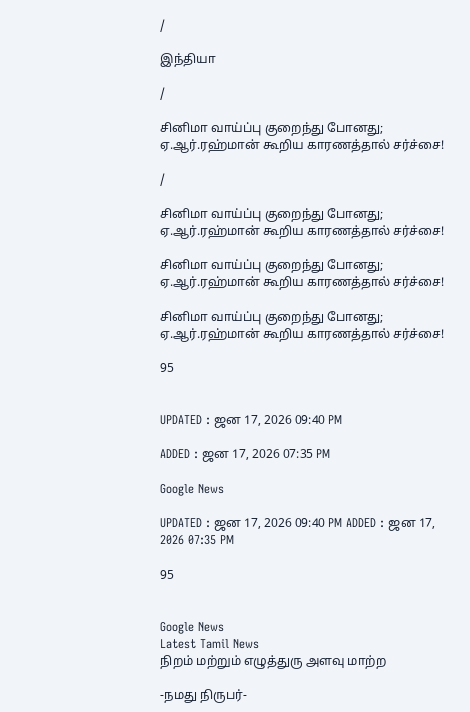/

இந்தியா

/

சினிமா வாய்ப்பு குறைந்து போனது; ஏ.ஆர்.ரஹ்மான் கூறிய காரணத்தால் சர்ச்சை!

/

சினிமா வாய்ப்பு குறைந்து போனது; ஏ.ஆர்.ரஹ்மான் கூறிய காரணத்தால் சர்ச்சை!

சினிமா வாய்ப்பு குறைந்து போனது; ஏ.ஆர்.ரஹ்மான் கூறிய காரணத்தால் சர்ச்சை!

சினிமா வாய்ப்பு குறைந்து போனது; ஏ.ஆர்.ரஹ்மான் கூறிய காரணத்தால் சர்ச்சை!

95


UPDATED : ஜன 17, 2026 09:40 PM

ADDED : ஜன 17, 2026 07:35 PM

Google News

UPDATED : ஜன 17, 2026 09:40 PM ADDED : ஜன 17, 2026 07:35 PM

95


Google News
Latest Tamil News
நிறம் மற்றும் எழுத்துரு அளவு மாற்ற

-நமது நிருபர்-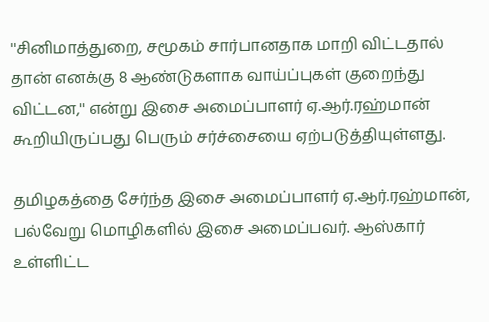''சினிமாத்துறை, சமூகம் சார்பானதாக மாறி விட்டதால் தான் எனக்கு 8 ஆண்டுகளாக வாய்ப்புகள் குறைந்து விட்டன,'' என்று இசை அமைப்பாளர் ஏ.ஆர்.ரஹ்மான் கூறியிருப்பது பெரும் சர்ச்சையை ஏற்படுத்தியுள்ளது.

தமிழகத்தை சேர்ந்த இசை அமைப்பாளர் ஏ.ஆர்.ரஹ்மான், பல்வேறு மொழிகளில் இசை அமைப்பவர். ஆஸ்கார் உள்ளிட்ட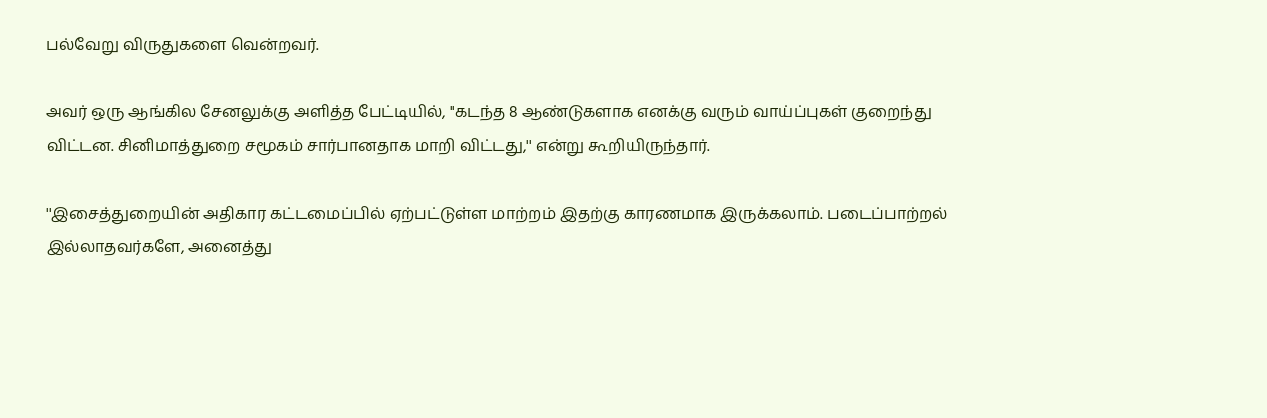பல்வேறு விருதுகளை வென்றவர்.

அவர் ஒரு ஆங்கில சேனலுக்கு அளித்த பேட்டியில், ''கடந்த 8 ஆண்டுகளாக எனக்கு வரும் வாய்ப்புகள் குறைந்து விட்டன. சினிமாத்துறை சமூகம் சார்பானதாக மாறி விட்டது,'' என்று கூறியிருந்தார்.

''இசைத்துறையின் அதிகார கட்டமைப்பில் ஏற்பட்டுள்ள மாற்றம் இதற்கு காரணமாக இருக்கலாம். படைப்பாற்றல் இல்லாதவர்களே, அனைத்து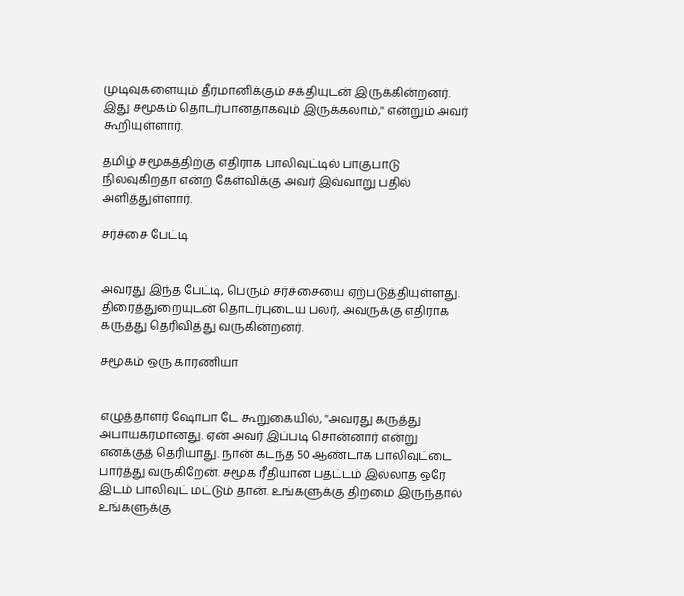முடிவுகளையும் தீர்மானிக்கும் சக்தியுடன் இருக்கின்றனர். இது சமூகம் தொடர்பானதாகவும் இருக்கலாம்,'' என்றும் அவர் கூறியுள்ளார்.

தமிழ் சமூகத்திற்கு எதிராக பாலிவுட்டில் பாகுபாடு நிலவுகிறதா என்ற கேள்விக்கு அவர் இவ்வாறு பதில் அளித்துள்ளார்.

சர்ச்சை பேட்டி


அவரது இந்த பேட்டி, பெரும் சர்ச்சையை ஏற்படுத்தியுள்ளது. திரைத்துறையுடன் தொடர்புடைய பலர், அவருக்கு எதிராக கருத்து தெரிவித்து வருகின்றனர்.

சமூகம் ஒரு காரணியா


எழுத்தாளர் ஷோபா டே கூறுகையில், ''அவரது கருத்து அபாயகரமானது. ஏன் அவர் இப்படி சொன்னார் என்று எனக்குத் தெரியாது. நான் கடந்த 50 ஆண்டாக பாலிவுட்டை பார்த்து வருகிறேன். சமூக ரீதியான பதட்டம் இல்லாத ஒரே இடம் பாலிவுட் மட்டும் தான். உங்களுக்கு திறமை இருந்தால் உங்களுக்கு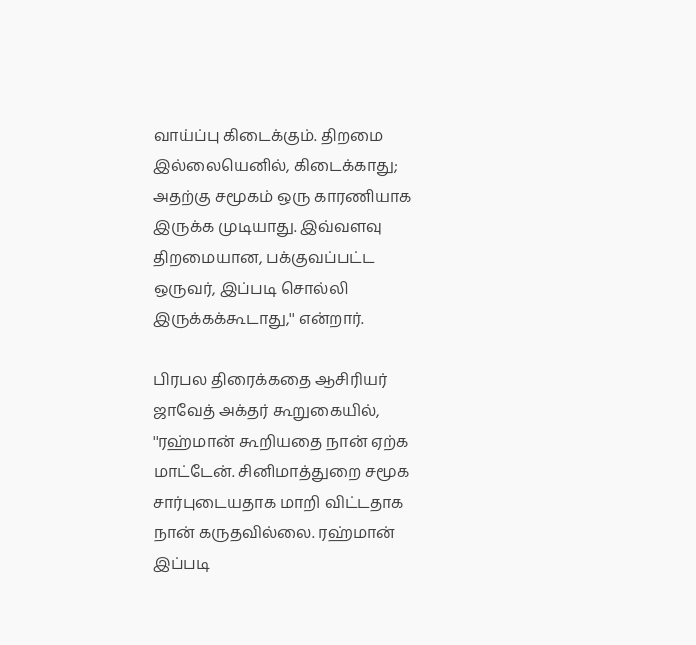வாய்ப்பு கிடைக்கும். திறமை இல்லையெனில், கிடைக்காது; அதற்கு சமூகம் ஒரு காரணியாக இருக்க முடியாது. இவ்வளவு திறமையான, பக்குவப்பட்ட ஒருவர், இப்படி சொல்லி இருக்கக்கூடாது,'' என்றார்.

பிரபல திரைக்கதை ஆசிரியர் ஜாவேத் அக்தர் கூறுகையில், ''ரஹ்மான் கூறியதை நான் ஏற்க மாட்டேன். சினிமாத்துறை சமூக சார்புடையதாக மாறி விட்டதாக நான் கருதவில்லை. ரஹ்மான் இப்படி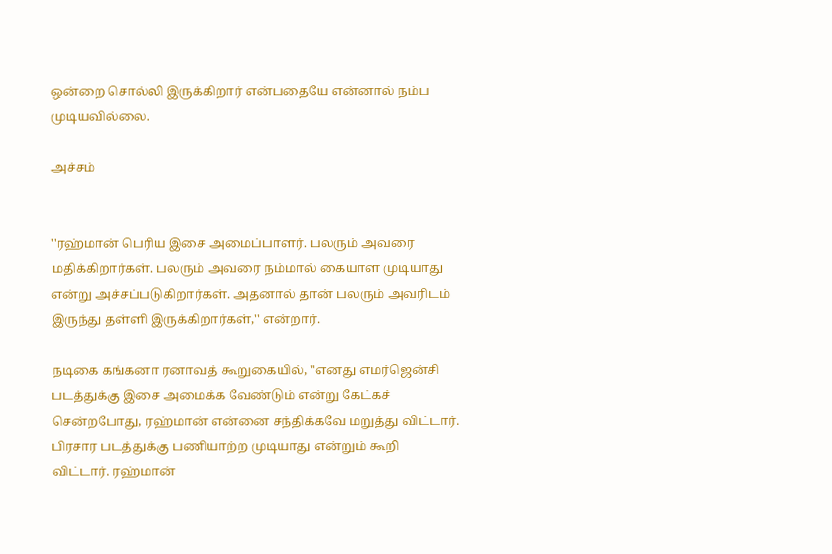ஒன்றை சொல்லி இருக்கிறார் என்பதையே என்னால் நம்ப முடியவில்லை.

அச்சம்


''ரஹ்மான் பெரிய இசை அமைப்பாளர். பலரும் அவரை மதிக்கிறார்கள். பலரும் அவரை நம்மால் கையாள முடியாது என்று அச்சப்படுகிறார்கள். அதனால் தான் பலரும் அவரிடம் இருந்து தள்ளி இருக்கிறார்கள்,'' என்றார்.

நடிகை கங்கனா ரனாவத் கூறுகையில், ''எனது எமர்ஜென்சி படத்துக்கு இசை அமைக்க வேண்டும் என்று கேட்கச் சென்றபோது, ரஹ்மான் என்னை சந்திக்கவே மறுத்து விட்டார். பிரசார படத்துக்கு பணியாற்ற முடியாது என்றும் கூறி விட்டார். ரஹ்மான்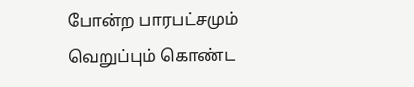போன்ற பாரபட்சமும் வெறுப்பும் கொண்ட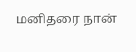மனிதரை நான்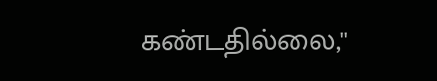கண்டதில்லை,''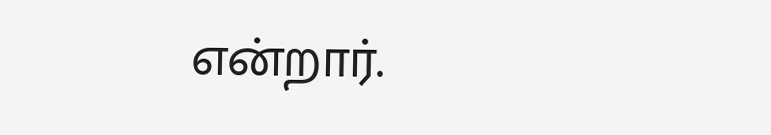என்றார்.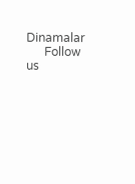Dinamalar
      Follow us